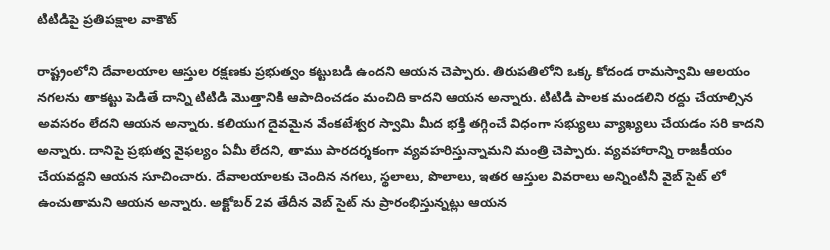టిటిడిపై ప్రతిపక్షాల వాకౌట్

రాష్ట్రంలోని దేవాలయాల ఆస్తుల రక్షణకు ప్రభుత్వం కట్టుబడి ఉందని ఆయన చెప్పారు. తిరుపతిలోని ఒక్క కోదండ రామస్వామి ఆలయం నగలను తాకట్టు పెడితే దాన్ని టిటిడి మొత్తానికి ఆపాదించడం మంచిది కాదని ఆయన అన్నారు. టిటిడి పాలక మండలిని రద్దు చేయాల్సిన అవసరం లేదని ఆయన అన్నారు. కలియుగ దైవమైన వేంకటేశ్వర స్వామి మీద భక్తి తగ్గించే విధంగా సభ్యులు వ్యాఖ్యలు చేయడం సరి కాదని అన్నారు. దానిపై ప్రభుత్వ వైఫల్యం ఏమీ లేదని, తాము పారదర్శకంగా వ్యవహరిస్తున్నామని మంత్రి చెప్పారు. వ్యవహారాన్ని రాజకీయం చేయవద్దని ఆయన సూచించారు. దేవాలయాలకు చెందిన నగలు, స్థలాలు, పొలాలు, ఇతర ఆస్తుల వివరాలు అన్నింటినీ వైబ్ సైట్ లో ఉంచుతామని ఆయన అన్నారు. అక్టోబర్ 2వ తేదీన వెబ్ సైట్ ను ప్రారంభిస్తున్నట్లు ఆయన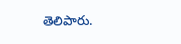తెలిపారు.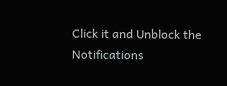Click it and Unblock the Notifications